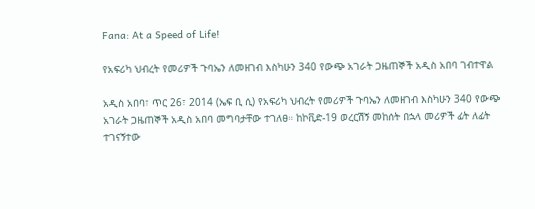Fana: At a Speed of Life!

የአፍሪካ ህብረት የመሪዎች ጉባኤን ለመዘገብ እስካሁን 340 የውጭ አገራት ጋዜጠኞች አዲስ አበባ ገብተዋል

አዲስ አበባ፣ ጥር 26፣ 2014 (ኤፍ ቢ ሲ) የአፍሪካ ህብረት የመሪዎች ጉባኤን ለመዘገብ እስካሁን 340 የውጭ አገራት ጋዜጠኞች አዲስ አበባ መግባታቸው ተገለፀ። ከኮቪድ-19 ወረርሽኝ መከሰት በኋላ መሪዎች ፊት ለፊት ተገናኝተው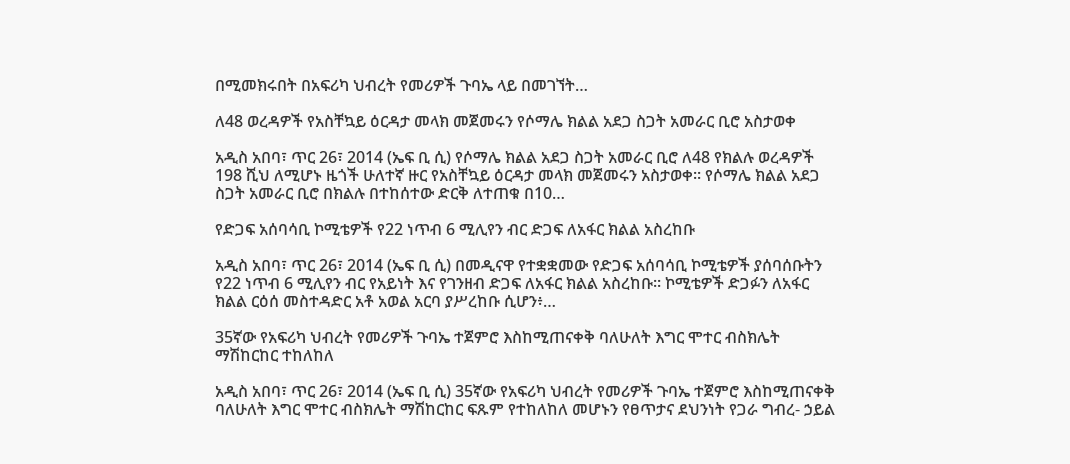በሚመክሩበት በአፍሪካ ህብረት የመሪዎች ጉባኤ ላይ በመገኘት…

ለ48 ወረዳዎች የአስቸኳይ ዕርዳታ መላክ መጀመሩን የሶማሌ ክልል አደጋ ስጋት አመራር ቢሮ አስታወቀ

አዲስ አበባ፣ ጥር 26፣ 2014 (ኤፍ ቢ ሲ) የሶማሌ ክልል አደጋ ስጋት አመራር ቢሮ ለ48 የክልሉ ወረዳዎች 198 ሺህ ለሚሆኑ ዜጎች ሁለተኛ ዙር የአስቸኳይ ዕርዳታ መላክ መጀመሩን አስታወቀ፡፡ የሶማሌ ክልል አደጋ ስጋት አመራር ቢሮ በክልሉ በተከሰተው ድርቅ ለተጠቁ በ10…

የድጋፍ አሰባሳቢ ኮሚቴዎች የ22 ነጥብ 6 ሚሊየን ብር ድጋፍ ለአፋር ክልል አስረከቡ

አዲስ አበባ፣ ጥር 26፣ 2014 (ኤፍ ቢ ሲ) በመዲናዋ የተቋቋመው የድጋፍ አሰባሳቢ ኮሚቴዎች ያሰባሰቡትን የ22 ነጥብ 6 ሚሊየን ብር የአይነት እና የገንዘብ ድጋፍ ለአፋር ክልል አስረከቡ። ኮሚቴዎች ድጋፉን ለአፋር ክልል ርዕሰ መስተዳድር አቶ አወል አርባ ያሥረከቡ ሲሆን፥…

35ኛው የአፍሪካ ህብረት የመሪዎች ጉባኤ ተጀምሮ እስከሚጠናቀቅ ባለሁለት እግር ሞተር ብስክሌት ማሽከርከር ተከለከለ

አዲስ አበባ፣ ጥር 26፣ 2014 (ኤፍ ቢ ሲ) 35ኛው የአፍሪካ ህብረት የመሪዎች ጉባኤ ተጀምሮ እስከሚጠናቀቅ ባለሁለት እግር ሞተር ብስክሌት ማሽከርከር ፍጹም የተከለከለ መሆኑን የፀጥታና ደህንነት የጋራ ግብረ- ኃይል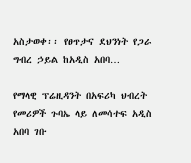አስታወቀ፡፡ የፀጥታና ደህንነት የጋራ ግብረ ኃይል ከአዲስ አበባ…

የማላዊ ፕሬዚዳንት በአፍሪካ ህብረት የመሪዎች ጉባኤ ላይ ለመሳተፍ አዲስ አበባ ገቡ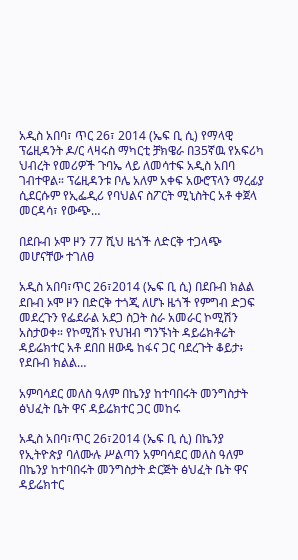አዲስ አበባ፣ ጥር 26፣ 2014 (ኤፍ ቢ ሲ) የማላዊ ፕሬዚዳንት ዶ/ር ላዛሩስ ማካርቲ ቻክዌራ በ35ኛዉ የአፍሪካ ህብረት የመሪዎች ጉባኤ ላይ ለመሳተፍ አዲስ አበባ ገብተዋል። ፕሬዚዳንቱ ቦሌ አለም አቀፍ አውሮፕላን ማረፊያ ሲደርሱም የኢፌዲሪ የባህልና ስፖርት ሚኒስትር አቶ ቀጀላ መርዳሳ፣ የውጭ…

በደቡብ ኦሞ ዞን 77 ሺህ ዜጎች ለድርቅ ተጋላጭ መሆናቸው ተገለፀ

አዲስ አበባ፣ጥር 26፣2014 (ኤፍ ቢ ሲ) በደቡብ ክልል ደቡብ ኦሞ ዞን በድርቅ ተጎጂ ለሆኑ ዜጎች የምግብ ድጋፍ መደረጉን የፌደራል አደጋ ስጋት ስራ አመራር ኮሚሽን አስታወቀ። የኮሚሽኑ የህዝብ ግንኙነት ዳይሬክቶሬት ዳይሬክተር አቶ ደበበ ዘውዴ ከፋና ጋር ባደረጉት ቆይታ፥ የደቡብ ክልል…

አምባሳደር መለስ ዓለም በኬንያ ከተባበሩት መንግስታት ፅህፈት ቤት ዋና ዳይሬክተር ጋር መከሩ

አዲስ አበባ፣ጥር 26፣2014 (ኤፍ ቢ ሲ) በኬንያ የኢትዮጵያ ባለሙሉ ሥልጣን አምባሳደር መለስ ዓለም በኬንያ ከተባበሩት መንግስታት ድርጅት ፅህፈት ቤት ዋና ዳይሬክተር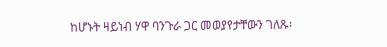ከሆኑት ዛይነብ ሃዋ ባንጉራ ጋር መወያየታቸውን ገለጹ፡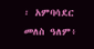፡ አምባሳደር መለስ ዓለም፥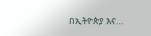በኢትዮጵያ እና…